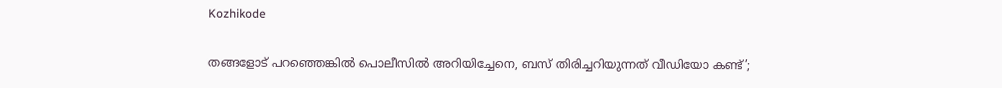Kozhikode

തങ്ങളോട് പറഞ്ഞെങ്കിൽ പൊലീസിൽ അറിയിച്ചേനെ, ബസ് തിരിച്ചറിയുന്നത് വീഡിയോ കണ്ട്’;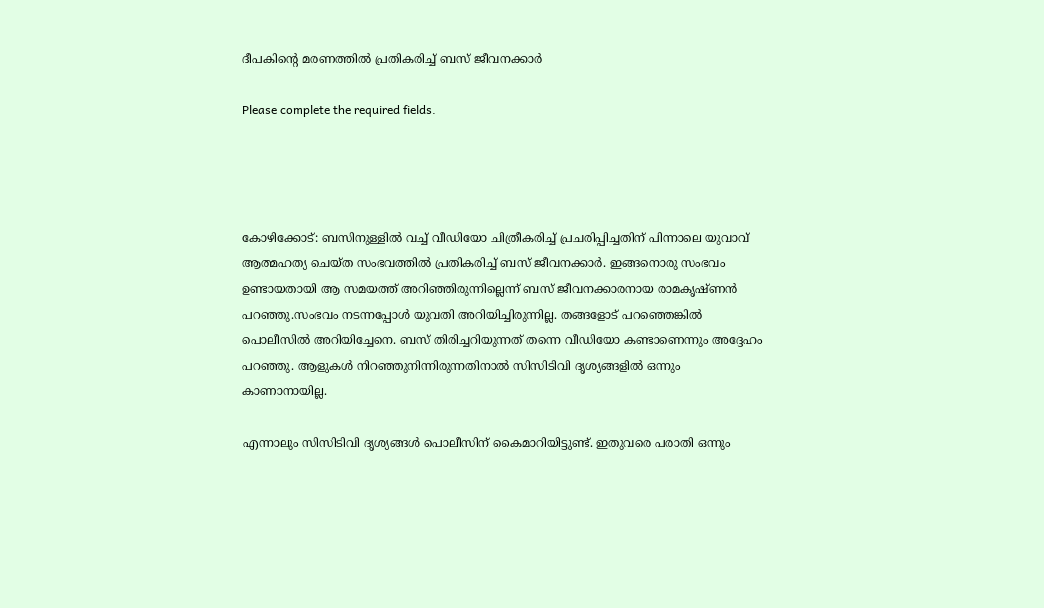ദീപകിന്റെ മരണത്തിൽ പ്രതികരിച്ച് ബസ് ജീവനക്കാർ

Please complete the required fields.




കോഴിക്കോട്: ബസിനുള്ളിൽ വച്ച് വീഡിയോ ചിത്രീകരിച്ച് പ്രചരിപ്പിച്ചതിന് പിന്നാലെ യുവാവ് ആത്മഹത്യ ചെയ്ത സംഭവത്തിൽ പ്രതികരിച്ച് ബസ് ജീവനക്കാർ. ഇങ്ങനൊരു സംഭവം ഉണ്ടായതായി ആ സമയത്ത് അറിഞ്ഞിരുന്നില്ലെന്ന് ബസ് ജീവനക്കാരനായ രാമകൃഷ്ണൻ പറഞ്ഞു.സംഭവം നടന്നപ്പോൾ യുവതി അറിയിച്ചിരുന്നില്ല. തങ്ങളോട് പറഞ്ഞെങ്കിൽ പൊലീസിൽ അറിയിച്ചേനെ. ബസ് തിരിച്ചറിയുന്നത് തന്നെ വീഡിയോ കണ്ടാണെന്നും അദ്ദേഹം പറഞ്ഞു. ആളുകൾ നിറഞ്ഞുനിന്നിരുന്നതിനാൽ സിസിടിവി ദൃശ്യങ്ങളിൽ ഒന്നും കാണാനായില്ല.

എന്നാലും സിസിടിവി ദൃശ്യങ്ങൾ പൊലീസിന് കൈമാറിയിട്ടുണ്ട്. ഇതുവരെ പരാതി ഒന്നും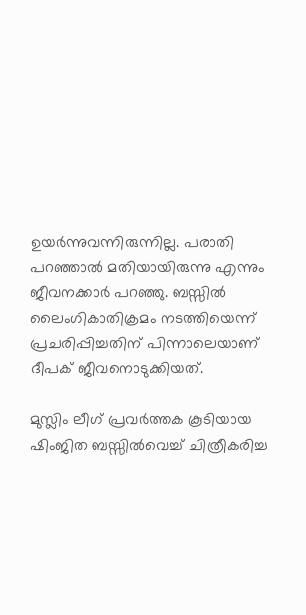ഉയർന്നുവന്നിരുന്നില്ല. പരാതി പറഞ്ഞാൽ മതിയായിരുന്നു എന്നും ജീവനക്കാർ പറഞ്ഞു. ബസ്സിൽ ലൈംഗികാതിക്രമം നടത്തിയെന്ന്‌ പ്രചരിപ്പിച്ചതിന്‌ പിന്നാലെയാണ് ദീപക് ജീവനൊടുക്കിയത്.

മുസ്ലിം ലീഗ് പ്രവർത്തക കൂടിയായ ഷിംജിത ബസ്സിൽവെച്ച് ചിത്രീകരിച്ച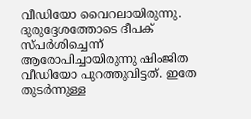വീഡിയോ വൈറലായിരുന്നു. ദുരുദ്ദേശത്തോടെ ദീപക് സ്പർശിച്ചെന്ന് ആരോപിച്ചായിരുന്നു ഷിംജിത വീഡിയോ പുറത്തുവിട്ടത്. ഇതേ തുടർന്നുള്ള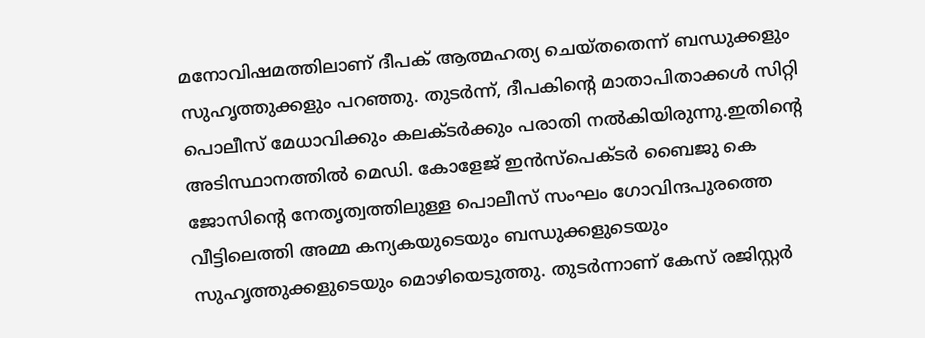മനോവിഷമത്തിലാണ് ദീപക് ആത്മഹത്യ ചെയ്തതെന്ന് ബന്ധുക്കളും സുഹൃത്തുക്കളും പറഞ്ഞു. തുടർന്ന്, ദീപകിന്റെ മാതാപിതാക്കൾ സിറ്റി പൊലീസ് മേധാവിക്കും കലക്ടർക്കും പരാതി നൽകിയിരുന്നു.ഇതിന്റെ അടിസ്ഥാനത്തിൽ മെഡി. കോളേജ്‌ ഇൻസ്‌പെക്ടർ ബൈജു കെ ജോസിന്റെ നേതൃത്വത്തിലുള്ള പൊലീസ്‌ സംഘം ഗോവിന്ദപുരത്തെ വീട്ടിലെത്തി അമ്മ കന്യകയുടെയും ബന്ധുക്കളുടെയും സുഹൃത്തുക്കളുടെയും മൊഴിയെടുത്തു. തുടർന്നാണ്‌ കേസ്‌ രജിസ്റ്റർ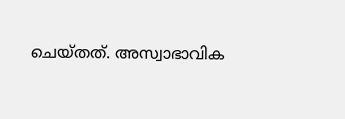ചെയ്തത്‌. അസ്വാഭാവിക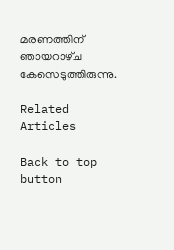മരണത്തിന്‌ ഞായറാഴ്‌ച കേസെടുത്തിരുന്നു.

Related Articles

Back to top button